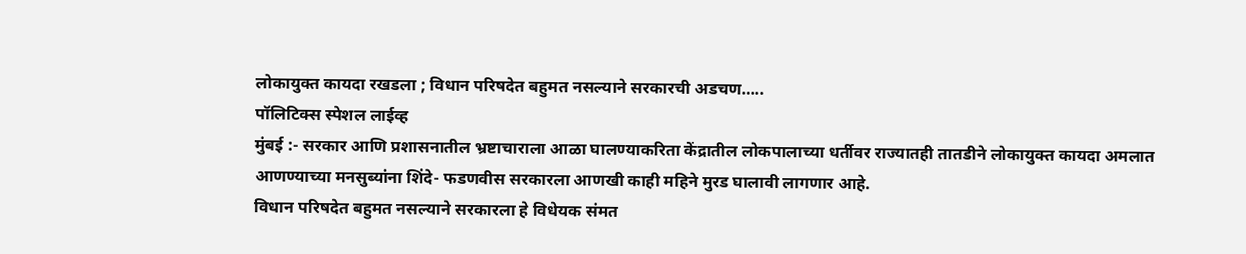लोकायुक्त कायदा रखडला ; विधान परिषदेत बहुमत नसल्याने सरकारची अडचण…..
पॉलिटिक्स स्पेशल लाईव्ह
मुंबई :- सरकार आणि प्रशासनातील भ्रष्टाचाराला आळा घालण्याकरिता केंद्रातील लोकपालाच्या धर्तीवर राज्यातही तातडीने लोकायुक्त कायदा अमलात आणण्याच्या मनसुब्यांना शिंदे- फडणवीस सरकारला आणखी काही महिने मुरड घालावी लागणार आहे.
विधान परिषदेत बहुमत नसल्याने सरकारला हे विधेयक संमत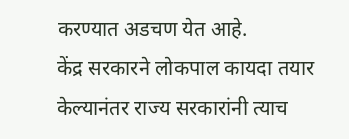करण्यात अडचण येत आहे.
केंद्र सरकारने लोकपाल कायदा तयार केल्यानंतर राज्य सरकारांनी त्याच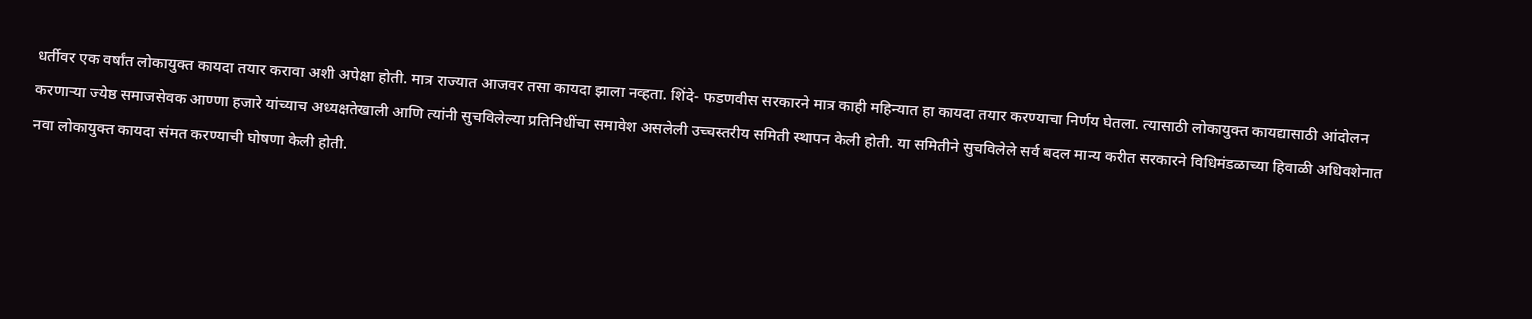धर्तीवर एक वर्षांत लोकायुक्त कायदा तयार करावा अशी अपेक्षा होती. मात्र राज्यात आजवर तसा कायदा झाला नव्हता. शिंदे- फडणवीस सरकारने मात्र काही महिन्यात हा कायदा तयार करण्याचा निर्णय घेतला. त्यासाठी लोकायुक्त कायद्यासाठी आंदोलन करणाऱ्या ज्येष्ठ समाजसेवक आण्णा हजारे यांच्याच अध्यक्षतेखाली आणि त्यांनी सुचविलेल्या प्रतिनिधींचा समावेश असलेली उच्चस्तरीय समिती स्थापन केली होती. या समितीने सुचविलेले सर्व बदल मान्य करीत सरकारने विधिमंडळाच्या हिवाळी अधिवशेनात नवा लोकायुक्त कायदा संमत करण्याची घोषणा केली होती.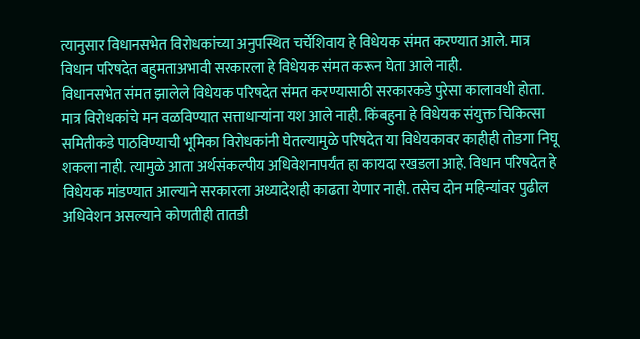त्यानुसार विधानसभेत विरोधकांच्या अनुपस्थित चर्चेशिवाय हे विधेयक संमत करण्यात आले. मात्र विधान परिषदेत बहुमताअभावी सरकारला हे विधेयक संमत करून घेता आले नाही.
विधानसभेत संमत झालेले विधेयक परिषदेत संमत करण्यासाठी सरकारकडे पुरेसा कालावधी होता. मात्र विरोधकांचे मन वळविण्यात सत्ताधाऱ्यांना यश आले नाही. किंबहुना हे विधेयक संयुक्त चिकित्सा समितीकडे पाठविण्याची भूमिका विरोधकांनी घेतल्यामुळे परिषदेत या विधेयकावर काहीही तोडगा निघू शकला नाही. त्यामुळे आता अर्थसंकल्पीय अधिवेशनापर्यंत हा कायदा रखडला आहे. विधान परिषदेत हे विधेयक मांडण्यात आल्याने सरकारला अध्यादेशही काढता येणार नाही. तसेच दोन महिन्यांवर पुढील अधिवेशन असल्याने कोणतीही तातडी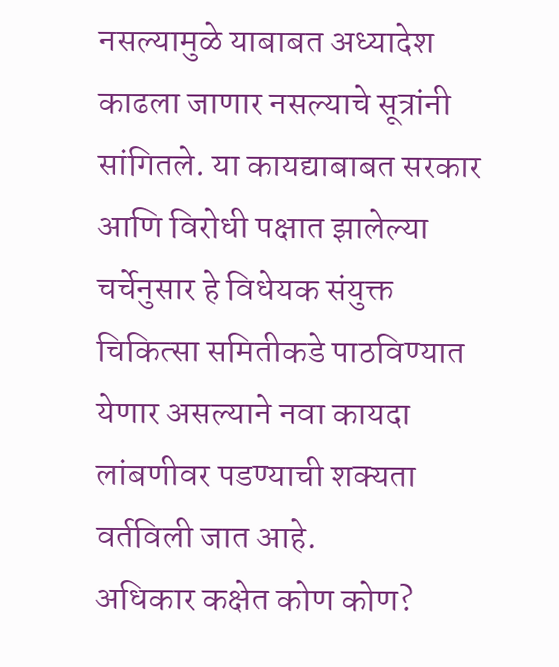नसल्यामुळे याबाबत अध्यादेश काढला जाणार नसल्याचे सूत्रांनी सांगितले. या कायद्याबाबत सरकार आणि विरोधी पक्षात झालेल्या चर्चेनुसार हे विधेयक संयुक्त चिकित्सा समितीकडे पाठविण्यात येणार असल्याने नवा कायदा लांबणीवर पडण्याची शक्यता वर्तविली जात आहे.
अधिकार कक्षेत कोण कोण?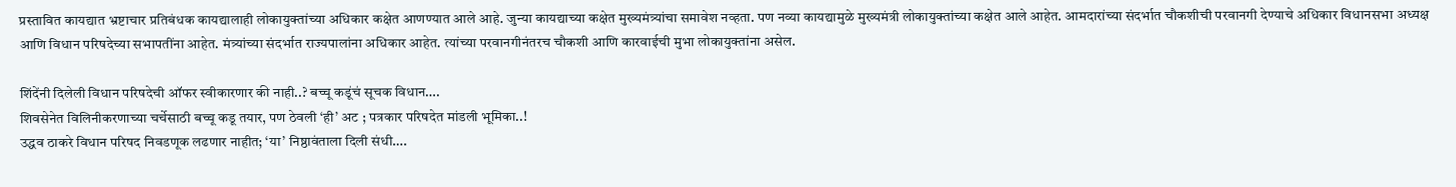प्रस्तावित कायद्यात भ्रष्टाचार प्रतिबंधक कायद्यालाही लोकायुक्तांच्या अधिकार कक्षेत आणण्यात आले आहे. जुन्या कायद्याच्या कक्षेत मुख्यमंत्र्यांचा समावेश नव्हता. पण नव्या कायद्यामुळे मुख्यमंत्री लोकायुक्तांच्या कक्षेत आले आहेत. आमदारांच्या संदर्भात चौकशीची परवानगी देण्याचे अधिकार विधानसभा अध्यक्ष आणि विधान परिषदेच्या सभापतींना आहेत. मंत्र्यांच्या संदर्भात राज्यपालांना अधिकार आहेत. त्यांच्या परवानगीनंतरच चौकशी आणि कारवाईची मुभा लोकायुक्तांना असेल.

शिंदेंनी दिलेली विधान परिषदेची ऑफर स्वीकारणार की नाही..? बच्चू कडूंचं सूचक विधान….
शिवसेनेत विलिनीकरणाच्या चर्चेसाठी बच्चू कडू तयार, पण ठेवली ‘ही’ अट ; पत्रकार परिषदेत मांडली भूमिका..!
उद्धव ठाकरे विधान परिषद निवडणूक लढणार नाहीत; ‘या’ निष्ठावंताला दिली संधी….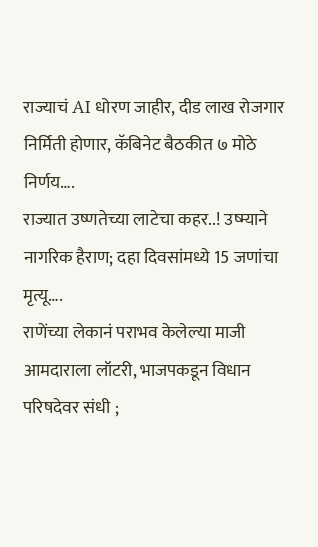राज्याचं AI धोरण जाहीर, दीड लाख रोजगार निर्मिती होणार, कॅबिनेट बैठकीत ७ मोठे निर्णय….
राज्यात उष्णतेच्या लाटेचा कहर..! उष्म्याने नागरिक हैराण; दहा दिवसांमध्ये 15 जणांचा मृत्यू….
राणेंच्या लेकानं पराभव केलेल्या माजी आमदाराला लॉटरी, भाजपकडून विधान परिषदेवर संधी ;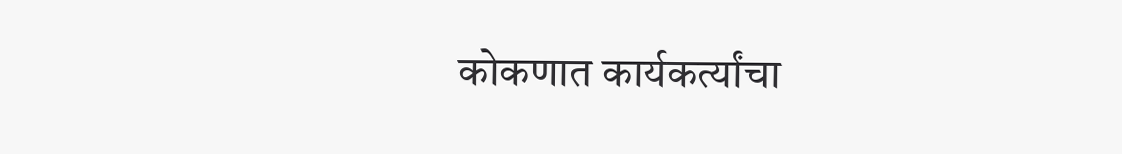कोकणात कार्यकर्त्यांचा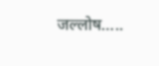जल्लोष…..